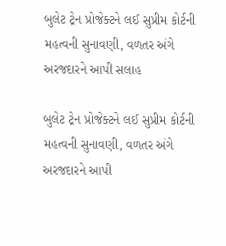બુલેટ ટ્રેન પ્રોજેક્ટને લઈ સુપ્રીમ કોર્ટની મહત્વની સુનાવણી, વળતર અંગે અરજદારને આપી સલાહ

બુલેટ ટ્રેન પ્રોજેક્ટને લઈ સુપ્રીમ કોર્ટની મહત્વની સુનાવણી, વળતર અંગે અરજદારને આપી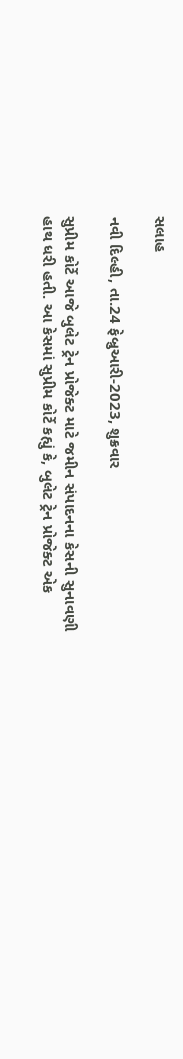સલાહ

નવી દિલ્હી, તા.24 ફેબ્રુઆરી-2023, શુક્રવાર

સુપ્રીમ કોર્ટે આજે બુલેટ ટ્રેન પ્રોજેક્ટ માટે જમીન સંપાદનના કેસની સુનાવણી હાથ ધરી હતી. આ કેસમાં સુપ્રીમ કોર્ટે કહ્યું કે, બુલેટ ટ્રેન પ્રોજેક્ટ એક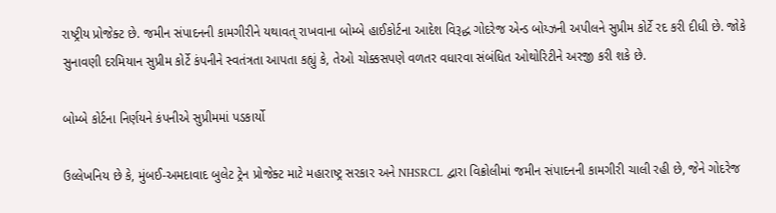રાષ્ટ્રીય પ્રોજેક્ટ છે. જમીન સંપાદનની કામગીરીને યથાવત્ રાખવાના બોમ્બે હાઈકોર્ટના આદેશ વિરૂદ્ધ ગોદરેજ એન્ડ બોય્ઝની અપીલને સુપ્રીમ કોર્ટે રદ કરી દીધી છે. જોકે સુનાવણી દરમિયાન સુપ્રીમ કોર્ટે કંપનીને સ્વતંત્રતા આપતા કહ્યું કે, તેઓ ચોક્કસપણે વળતર વધારવા સંબંધિત ઓથોરિટીને અરજી કરી શકે છે.

બોમ્બે કોર્ટના નિર્ણયને કંપનીએ સુપ્રીમમાં પડકાર્યો

ઉલ્લેખનિય છે કે, મુંબઈ-અમદાવાદ બુલેટ ટ્રેન પ્રોજેક્ટ માટે મહારાષ્ટ્ર સરકાર અને NHSRCL દ્વારા વિક્રોલીમાં જમીન સંપાદનની કામગીરી ચાલી રહી છે, જેને ગોદરેજ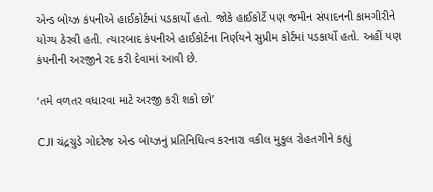એન્ડ બોય્ઝ કંપનીએ હાઈકોર્ટમાં પડકાર્યો હતો. જોકે હાઈકોર્ટે પણ જમીન સંપાદનની કામગીરીને યોગ્ય ઠેરવી હતી. ત્યારબાદ કંપનીએ હાઈકોર્ટના નિર્ણયને સુપ્રીમ કોર્ટમાં પડકાર્યો હતો. અહીં પણ કંપનીની અરજીને રદ કરી દેવામાં આવી છે.

‘તમે વળતર વધારવા માટે અરજી કરી શકો છો’

CJI ચંદ્રચુડે ગોદરેજ એન્ડ બોય્ઝનું પ્રતિનિધિત્વ કરનારા વકીલ મુકુલ રોહતગીને કહ્યું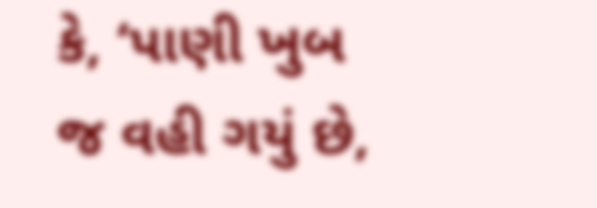કે, ‘પાણી ખુબ જ વહી ગયું છે,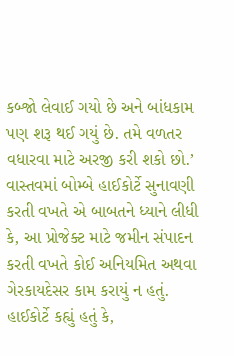કબ્જો લેવાઈ ગયો છે અને બાંધકામ પણ શરૂ થઈ ગયું છે. તમે વળતર વધારવા માટે અરજી કરી શકો છો.’ વાસ્તવમાં બોમ્બે હાઈકોર્ટે સુનાવણી કરતી વખતે એ બાબતને ધ્યાને લીધી કે, આ પ્રોજેક્ટ માટે જમીન સંપાદન કરતી વખતે કોઈ અનિયમિત અથવા ગેરકાયદેસર કામ કરાયું ન હતું. હાઈકોર્ટે કહ્યું હતું કે,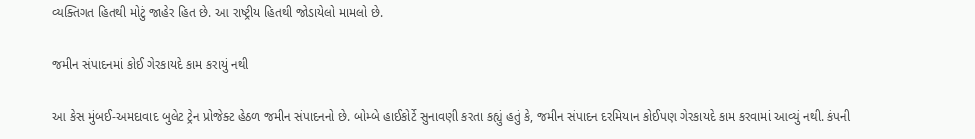વ્યક્તિગત હિતથી મોટું જાહેર હિત છે. આ રાષ્ટ્રીય હિતથી જોડાયેલો મામલો છે.

જમીન સંપાદનમાં કોઈ ગેરકાયદે કામ કરાયું નથી

આ કેસ મુંબઈ-અમદાવાદ બુલેટ ટ્રેન પ્રોજેક્ટ હેઠળ જમીન સંપાદનનો છે. બોમ્બે હાઈકોર્ટે સુનાવણી કરતા કહ્યું હતું કે, જમીન સંપાદન દરમિયાન કોઈપણ ગેરકાયદે કામ કરવામાં આવ્યું નથી. કંપની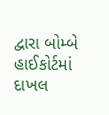દ્વારા બોમ્બે હાઈકોર્ટમાં દાખલ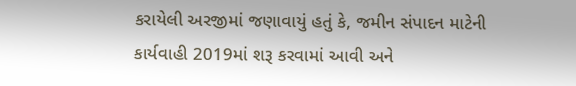કરાયેલી અરજીમાં જણાવાયું હતું કે, જમીન સંપાદન માટેની કાર્યવાહી 2019માં શરૂ કરવામાં આવી અને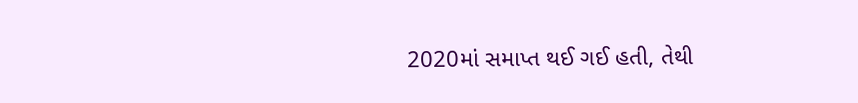2020માં સમાપ્ત થઈ ગઈ હતી, તેથી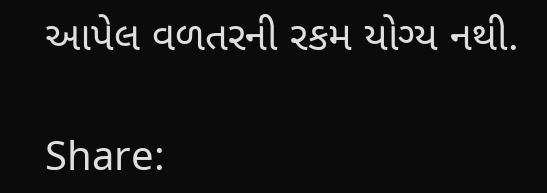આપેલ વળતરની રકમ યોગ્ય નથી.

Share: